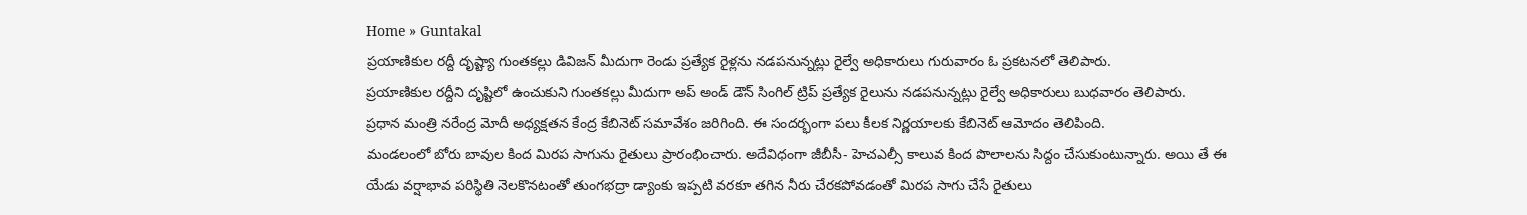Home » Guntakal
ప్రయాణికుల రద్దీ దృష్ట్యా గుంతకల్లు డివిజన్ మీదుగా రెండు ప్రత్యేక రైళ్లను నడపనున్నట్లు రైల్వే అధికారులు గురువారం ఓ ప్రకటనలో తెలిపారు.
ప్రయాణికుల రద్దీని దృష్టిలో ఉంచుకుని గుంతకల్లు మీదుగా అప్ అండ్ డౌన్ సింగిల్ ట్రిప్ ప్రత్యేక రైలును నడపనున్నట్లు రైల్వే అధికారులు బుధవారం తెలిపారు.
ప్రధాన మంత్రి నరేంద్ర మోదీ అధ్యక్షతన కేంద్ర కేబినెట్ సమావేశం జరిగింది. ఈ సందర్భంగా పలు కీలక నిర్ణయాలకు కేబినెట్ ఆమోదం తెలిపింది.
మండలంలో బోరు బావుల కింద మిరప సాగును రైతులు ప్రారంభించారు. అదేవిధంగా జీబీసీ- హెచఎల్సీ కాలువ కింద పొలాలను సిద్దం చేసుకుంటున్నారు. అయి తే ఈ యేడు వర్షాభావ పరిస్థితి నెలకొనటంతో తుంగభద్రా డ్యాంకు ఇప్పటి వరకూ తగిన నీరు చేరకపోవడంతో మిరప సాగు చేసే రైతులు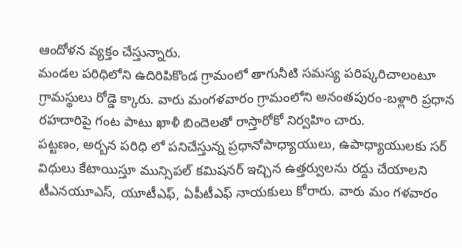ఆందోళన వ్యక్తం చేస్తున్నారు.
మండల పరిధిలోని ఉదిరిపికొండ గ్రామంలో తాగునీటి సమస్య పరిష్కరిచాలంటూ గ్రామస్థులు రోడ్డె క్కారు. వారు మంగళవారం గ్రామంలోని అనంతపురం-బళ్లారి ప్రధాన రహదారిపై గంట పాటు ఖాళీ బిందెలతో రాస్తారోకో నిర్వహిం చారు.
పట్టణం, అర్బన పరిధి లో పనిచేస్తున్న ప్రధానోపాధ్యాయులు, ఉపాధ్యాయులకు సర్ విధులు కేటాయిస్తూ మున్సిపల్ కమిషనర్ ఇచ్చిన ఉత్తర్వులను రద్దు చేయాలని టీఎనయూఎస్, యూటీఎఫ్, ఏపీటీఎఫ్ నాయకులు కోరారు. వారు మం గళవారం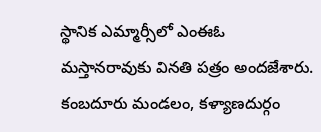స్థానిక ఎమ్మార్సీలో ఎంఈఓ మస్తానరావుకు వినతి పత్రం అందజేశారు.
కంబదూరు మండలం, కళ్యాణదుర్గం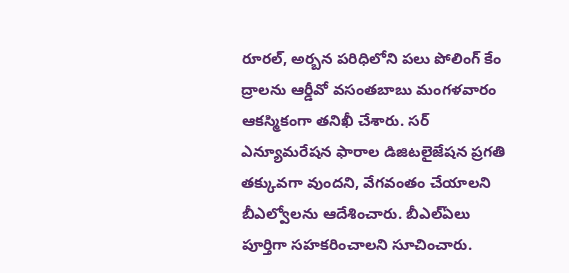రూరల్, అర్బన పరిధిలోని పలు పోలింగ్ కేం ద్రాలను ఆర్డీవో వసంతబాబు మంగళవారం ఆకస్మికంగా తనిఖీ చేశారు. సర్ ఎన్యూమరేషన ఫారాల డిజిటలైజేషన ప్రగతి తక్కువగా వుందని, వేగవంతం చేయాలని బీఎల్వోలను ఆదేశించారు. బీఎల్ఏలు పూర్తిగా సహకరించాలని సూచించారు.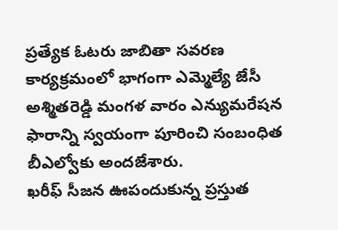ప్రత్యేక ఓటరు జాబితా సవరణ కార్యక్రమంలో భాగంగా ఎమ్మెల్యే జేసీ అశ్మితరెడ్డి మంగళ వారం ఎన్యుమరేషన ఫారాన్ని స్వయంగా పూరించి సంబంధిత బీఎల్వోకు అందజేశారు.
ఖరీఫ్ సీజన ఊపందుకున్న ప్రస్తుత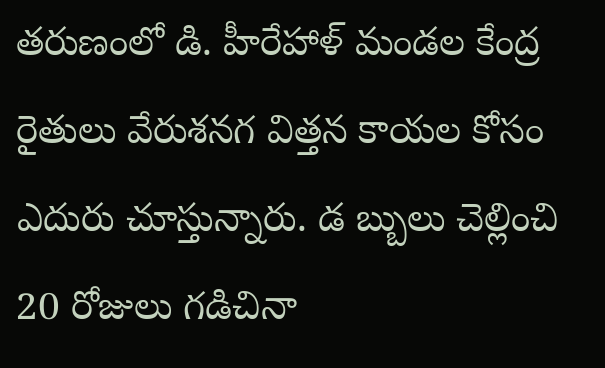తరుణంలో డి. హీరేహాళ్ మండల కేంద్ర రైతులు వేరుశనగ విత్తన కాయల కోసం ఎదురు చూస్తున్నారు. డ బ్బులు చెల్లించి 20 రోజులు గడిచినా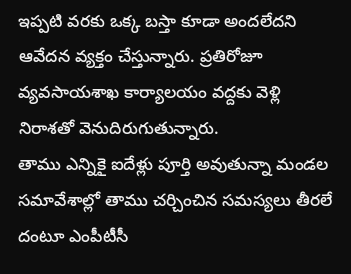ఇప్పటి వరకు ఒక్క బస్తా కూడా అందలేదని ఆవేదన వ్యక్తం చేస్తున్నారు. ప్రతిరోజూ వ్యవసాయశాఖ కార్యాలయం వద్దకు వెళ్లి నిరాశతో వెనుదిరుగుతున్నారు.
తాము ఎన్నికై ఐదేళ్లు పూర్తి అవుతున్నా మండల సమావేశాల్లో తాము చర్చించిన సమస్యలు తీరలే దంటూ ఎంపీటీసీ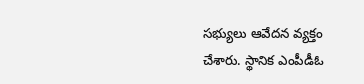సభ్యులు ఆవేదన వ్యక్తం చేశారు. స్థానిక ఎంపీడీఓ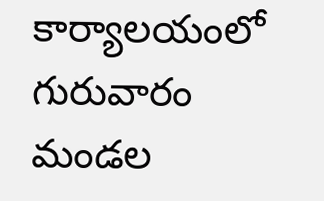కార్యాలయంలో గురువారం మండల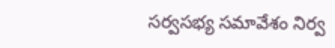సర్వసభ్య సమావేశం నిర్వ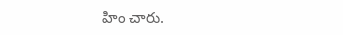హిం చారు.